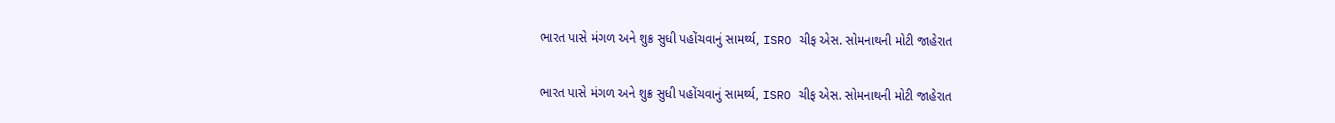ભારત પાસે મંગળ અને શુક્ર સુધી પહોંચવાનું સામર્થ્ય, ISRO ચીફ એસ. સોમનાથની મોટી જાહેરાત

ભારત પાસે મંગળ અને શુક્ર સુધી પહોંચવાનું સામર્થ્ય, ISRO ચીફ એસ. સોમનાથની મોટી જાહેરાત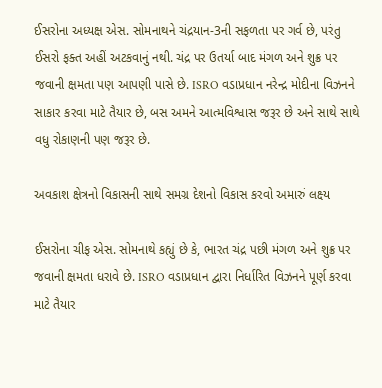ઈસરોના અધ્યક્ષ એસ. સોમનાથને ચંદ્રયાન-3ની સફળતા પર ગર્વ છે, પરંતુ ઈસરો ફક્ત અહીં અટકવાનું નથી. ચંદ્ર પર ઉતર્યા બાદ મંગળ અને શુક્ર પર જવાની ક્ષમતા પણ આપણી પાસે છે. ISRO વડાપ્રધાન નરેન્દ્ર મોદીના વિઝનને સાકાર કરવા માટે તૈયાર છે, બસ અમને આત્મવિશ્વાસ જરૂર છે અને સાથે સાથે વધુ રોકાણની પણ જરૂર છે.

અવકાશ ક્ષેત્રનો વિકાસની સાથે સમગ્ર દેશનો વિકાસ કરવો અમારું લક્ષ્ય

ઈસરોના ચીફ એસ. સોમનાથે કહ્યું છે કે, ભારત ચંદ્ર પછી મંગળ અને શુક્ર પર જવાની ક્ષમતા ધરાવે છે. ISRO વડાપ્રધાન દ્વારા નિર્ધારિત વિઝનને પૂર્ણ કરવા માટે તૈયાર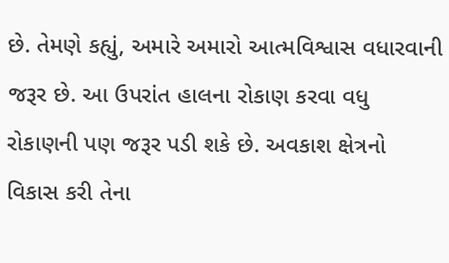છે. તેમણે કહ્યું, અમારે અમારો આત્મવિશ્વાસ વધારવાની જરૂર છે. આ ઉપરાંત હાલના રોકાણ કરવા વધુ રોકાણની પણ જરૂર પડી શકે છે. અવકાશ ક્ષેત્રનો વિકાસ કરી તેના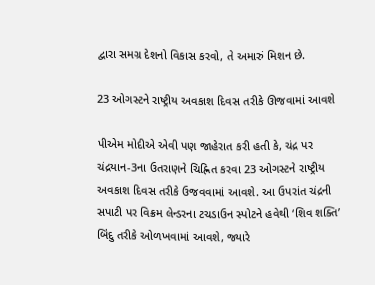દ્વારા સમગ્ર દેશનો વિકાસ કરવો, તે અમારું મિશન છે.

23 ઓગસ્ટને રાષ્ટ્રીય અવકાશ દિવસ તરીકે ઊજવામાં આવશે

પીએમ મોદીએ એવી પણ જાહેરાત કરી હતી કે, ચંદ્ર પર ચંદ્રયાન-3ના ઉતરાણને ચિહ્નિત કરવા 23 ઓગસ્ટને રાષ્ટ્રીય અવકાશ દિવસ તરીકે ઉજવવામાં આવશે. આ ઉપરાંત ચંદ્રની સપાટી પર વિક્રમ લેન્ડરના ટચડાઉન સ્પોટને હવેથી ‘શિવ શક્તિ’ બિંદુ તરીકે ઓળખવામાં આવશે, જ્યારે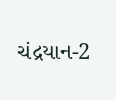ચંદ્રયાન-2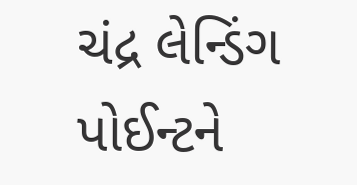ચંદ્ર લેન્ડિંગ પોઈન્ટને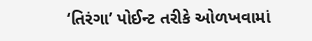‘તિરંગા’ પોઈન્ટ તરીકે ઓળખવામાં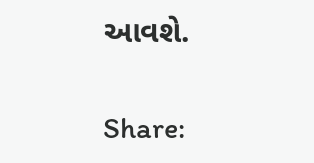આવશે.

Share: